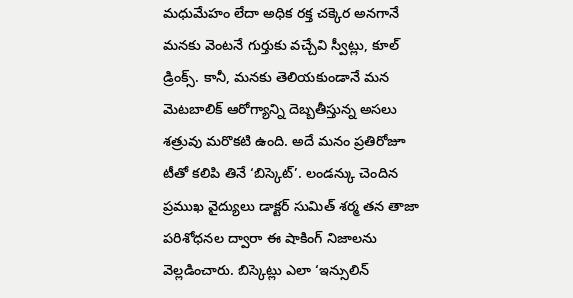మధుమేహం లేదా అధిక రక్త చక్కెర అనగానే మనకు వెంటనే గుర్తుకు వచ్చేవి స్వీట్లు, కూల్ డ్రింక్స్. కానీ, మనకు తెలియకుండానే మన మెటబాలిక్ ఆరోగ్యాన్ని దెబ్బతీస్తున్న అసలు శత్రువు మరొకటి ఉంది. అదే మనం ప్రతిరోజూ టీతో కలిపి తినే ‘బిస్కెట్’. లండన్కు చెందిన ప్రముఖ వైద్యులు డాక్టర్ సుమిత్ శర్మ తన తాజా పరిశోధనల ద్వారా ఈ షాకింగ్ నిజాలను వెల్లడించారు. బిస్కెట్లు ఎలా ‘ఇన్సులిన్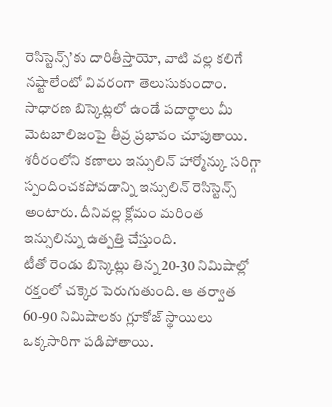రెసిస్టెన్స్’కు దారితీస్తాయో, వాటి వల్ల కలిగే నష్టాలేంటో వివరంగా తెలుసుకుందాం.
సాధారణ బిస్కెట్లలో ఉండే పదార్థాలు మీ మెటబాలిజంపై తీవ్ర ప్రభావం చూపుతాయి.
శరీరంలోని కణాలు ఇన్సులిన్ హార్మోన్కు సరిగ్గా స్పందించకపోవడాన్ని ఇన్సులిన్ రెసిస్టెన్స్ అంటారు. దీనివల్ల క్లోమం మరింత ఇన్సులిన్ను ఉత్పత్తి చేస్తుంది.
టీతో రెండు బిస్కెట్లు తిన్న 20-30 నిమిషాల్లో రక్తంలో చక్కెర పెరుగుతుంది. ఆ తర్వాత 60-90 నిమిషాలకు గ్లూకోజ్ స్థాయిలు ఒక్కసారిగా పడిపోతాయి.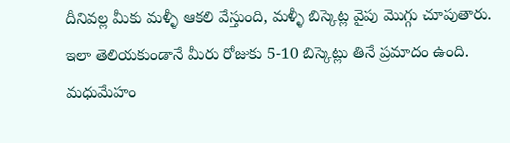దీనివల్ల మీకు మళ్ళీ ఆకలి వేస్తుంది, మళ్ళీ బిస్కెట్ల వైపు మొగ్గు చూపుతారు. ఇలా తెలియకుండానే మీరు రోజుకు 5-10 బిస్కెట్లు తినే ప్రమాదం ఉంది.
మధుమేహం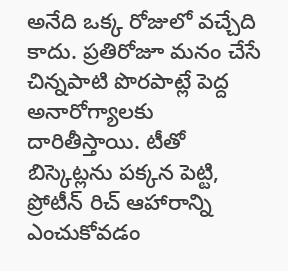అనేది ఒక్క రోజులో వచ్చేది కాదు. ప్రతిరోజూ మనం చేసే చిన్నపాటి పొరపాట్లే పెద్ద అనారోగ్యాలకు దారితీస్తాయి. టీతో బిస్కెట్లను పక్కన పెట్టి, ప్రోటీన్ రిచ్ ఆహారాన్ని ఎంచుకోవడం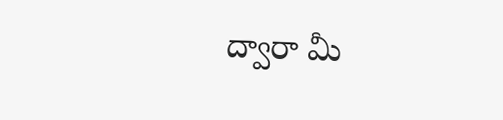ద్వారా మీ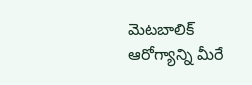మెటబాలిక్ ఆరోగ్యాన్ని మీరే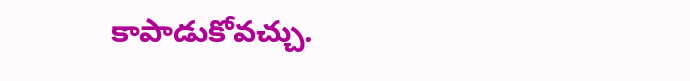కాపాడుకోవచ్చు.